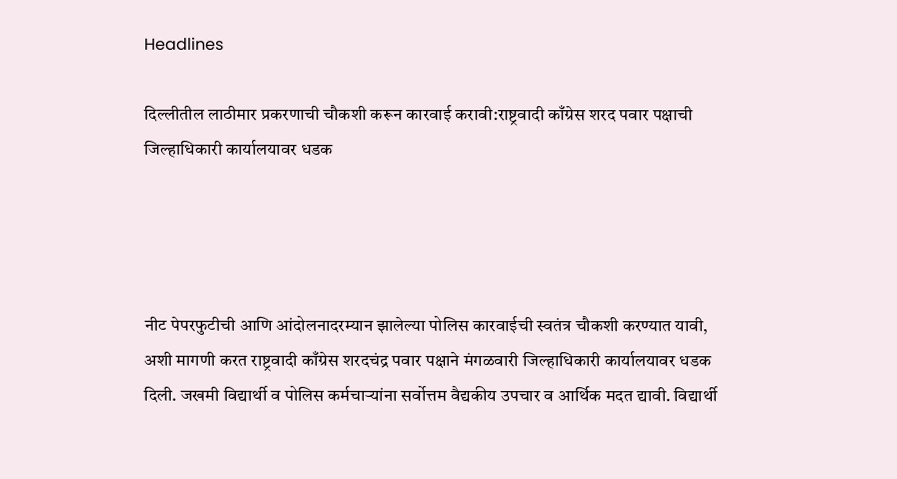Headlines

दिल्लीतील लाठीमार प्रकरणाची चौकशी करून कारवाई करावी:राष्ट्रवादी काँग्रेस शरद पवार पक्षाची जिल्हाधिकारी कार्यालयावर धडक




नीट पेपरफुटीची आणि आंदोलनादरम्यान झालेल्या पोलिस कारवाईची स्वतंत्र चौकशी करण्यात यावी, अशी मागणी करत राष्ट्रवादी काँग्रेस शरदचंद्र पवार पक्षाने मंगळवारी जिल्हाधिकारी कार्यालयावर धडक दिली. जखमी विद्यार्थी व पोलिस कर्मचाऱ्यांना सर्वोत्तम वैद्यकीय उपचार व आर्थिक मदत द्यावी. विद्यार्थी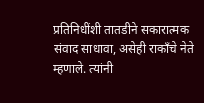प्रतिनिधींशी तातडीने सकारात्मक संवाद साधावा, असेही राकाँचे नेते म्हणाले. त्यांनी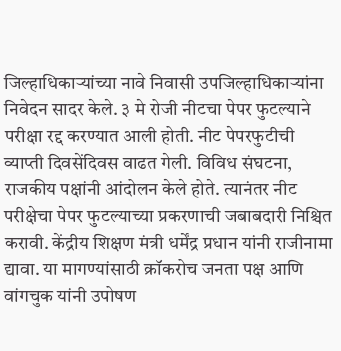जिल्हाधिकाऱ्यांच्या नावे निवासी उपजिल्हाधिकाऱ्यांना निवेदन सादर केले. ३ मे रोजी नीटचा पेपर फुटल्याने परीक्षा रद्द करण्यात आली होती. नीट पेपरफुटीची व्याप्ती दिवसेंदिवस वाढत गेली. विविध संघटना, राजकीय पक्षांनी आंदोलन केले होते. त्यानंतर नीट परीक्षेचा पेपर फुटल्याच्या प्रकरणाची जबाबदारी निश्चित करावी. केंद्रीय शिक्षण मंत्री धर्मेंद्र प्रधान यांनी राजीनामा द्यावा. या मागण्यांसाठी क्रॉकरोच जनता पक्ष आणि वांगचुक यांनी उपोषण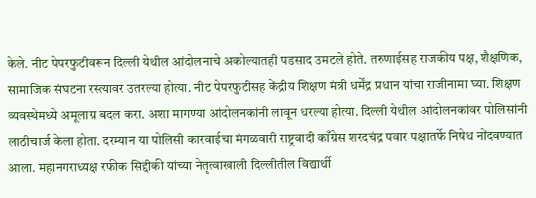केले. नीट पेपरफुटीवरून दिल्ली येथील आंदोलनाचे अकोल्यातही पडसाद उमटले होते. तरुणाईसह राजकीय पक्ष, शैक्षणिक, सामाजिक संघटना रस्त्यावर उतरल्या होत्या. नीट पेपरफुटीसह केंद्रीय शिक्षण मंत्री धर्मेंद्र प्रधान यांचा राजीनामा घ्या. शिक्षण व्यवस्थेमध्ये अमूलाग्र बदल करा. अशा मागण्या आंदोलनकांनी लावून धरल्या होत्या. दिल्ली येथील आंदोलनकांवर पोलिसांनी लाठीचार्ज केला होता. दरम्यान या पोलिसी कारवाईचा मंगळवारी राष्ट्रवादी काँग्रेस शरदचंद्र पवार पक्षातर्फे निषेध नोंदवण्यात आला. महानगराध्यक्ष रफीक सिद्दीकी यांच्या नेतृत्वाखाली दिल्लीतील विद्यार्थी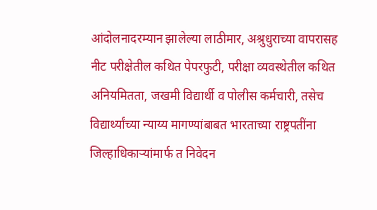आंदोलनादरम्यान झालेल्या लाठीमार, अश्रुधुराच्या वापरासह नीट परीक्षेतील कथित पेपरफुटी, परीक्षा व्यवस्थेतील कथित अनियमितता, जखमी विद्यार्थी व पोलीस कर्मचारी, तसेच विद्यार्थ्यांच्या न्याय्य मागण्यांबाबत भारताच्या राष्ट्रपतींना जिल्हाधिकाऱ्यांमार्फ त निवेदन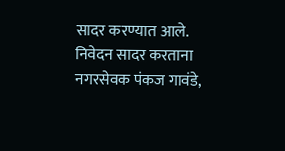सादर करण्यात आले. निवेदन सादर करताना नगरसेवक पंकज गावंडे,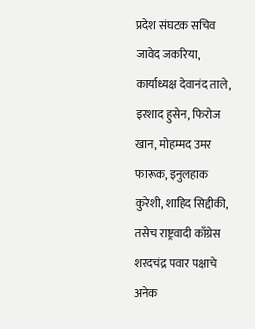प्रदेश संघटक सचिव जावेद जकरिया, कार्याध्यक्ष देवानंद ताले, इरशाद हुसेन, फिरोज खान, मोहम्मद उमर फारूक, इनुलहाक कुरेशी, शाहिद सिद्दीकी, तसेच राष्ट्रवादी काँग्रेस शरदचंद्र पवार पक्षाचे अनेक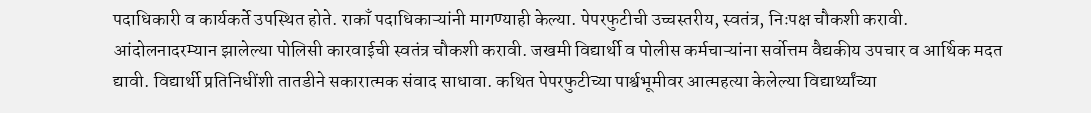पदाधिकारी व कार्यकर्ते उपस्थित होते. राकाँ पदाधिकाऱ्यांनी मागण्याही केल्या. पेपरफुटीची उच्चस्तरीय, स्वतंत्र, निःपक्ष चौकशी करावी. आंदोलनादरम्यान झालेल्या पोलिसी कारवाईची स्वतंत्र चौकशी करावी. जखमी विद्यार्थी व पोलीस कर्मचाऱ्यांना सर्वोत्तम वैद्यकीय उपचार व आर्थिक मदत द्यावी. विद्यार्थी प्रतिनिधींशी तातडीने सकारात्मक संवाद साधावा. कथित पेपरफुटीच्या पार्श्वभूमीवर आत्महत्या केलेल्या विद्यार्थ्यांच्या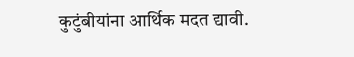कुटुंबीयांना आर्थिक मदत द्यावी.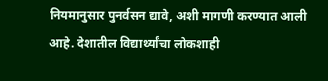नियमानुसार पुनर्वसन द्यावे, अशी मागणी करण्यात आली आहे. देशातील विद्यार्थ्यांचा लोकशाही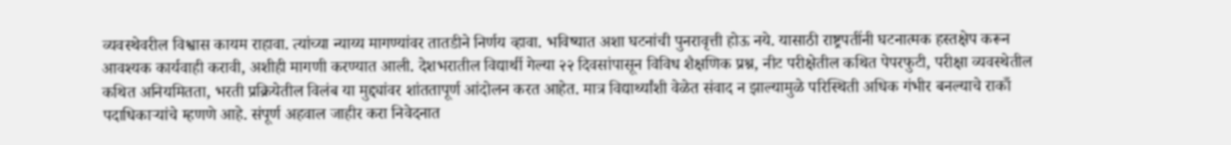व्यवस्थेवरील विश्वास कायम राहावा. त्यांच्या न्याय्य मागण्यांवर तातडीने निर्णय व्हावा. भविष्यात अशा घटनांची पुनरावृत्ती होऊ नये. यासाठी राष्ट्रपतींनी घटनात्मक हस्तक्षेप करून आवश्यक कार्यवाही करावी, अशीही मागणी करण्यात आली. देशभरातील विद्यार्थी गेल्या २२ दिवसांपासून विविध शैक्षणिक प्रश्न, नीट परीक्षेतील कथित पेपरफुटी, परीक्षा व्यवस्थेतील कथित अनियमितता, भरती प्रक्रियेतील विलंब या मुद्द्यांवर शांततापूर्ण आंदोलन करत आहेत. मात्र विद्यार्थ्यांशी वेळेत संवाद न झाल्यामुळे परिस्थिती अधिक गंभीर बनल्याचे राकाँ पदाधिकाऱ्यांचे म्हणणे आहे. संपूर्ण अहवाल जाहीर करा निवेदनात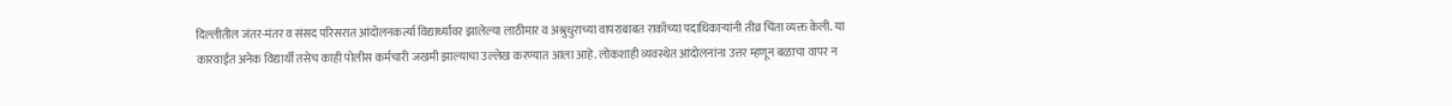दिल्लीतील जंतर-मंतर व संसद परिसरात आंदोलनकर्त्या विद्यार्थ्यांवर झालेल्या लाठीमार व अश्रुधुराच्या वापराबाबत राकाँच्या पदाधिकाऱ्यांनी तीव्र चिंता व्यक्त केली. या कारवाईत अनेक विद्यार्थी तसेच काही पोलीस कर्मचारी जखमी झाल्याचा उल्लेख करण्यात आला आहे. लोकशाही व्यवस्थेत आंदोलनांना उत्तर म्हणून बळाचा वापर न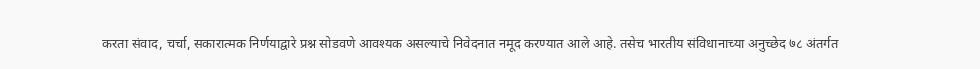करता संवाद, चर्चा, सकारात्मक निर्णयाद्वारे प्रश्न सोडवणे आवश्यक असल्याचे निवेदनात नमूद करण्यात आले आहे. तसेच भारतीय संविधानाच्या अनुच्छेद ७८ अंतर्गत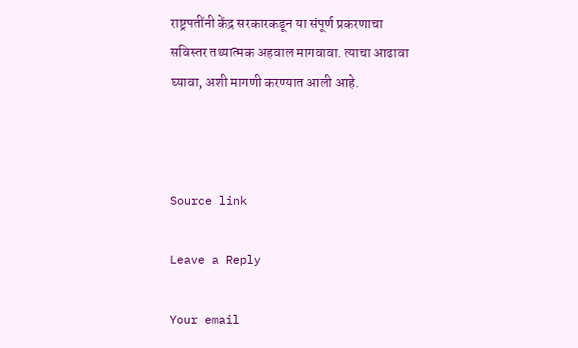राष्ट्रपतींनी केंद्र सरकारकडून या संपूर्ण प्रकरणाचा सविस्तर तथ्यात्मक अहवाल मागवावा. त्याचा आढावा घ्यावा, अशी मागणी करण्यात आली आहे.



Source link

Leave a Reply

Your email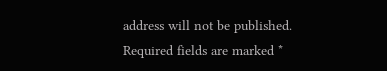address will not be published. Required fields are marked *